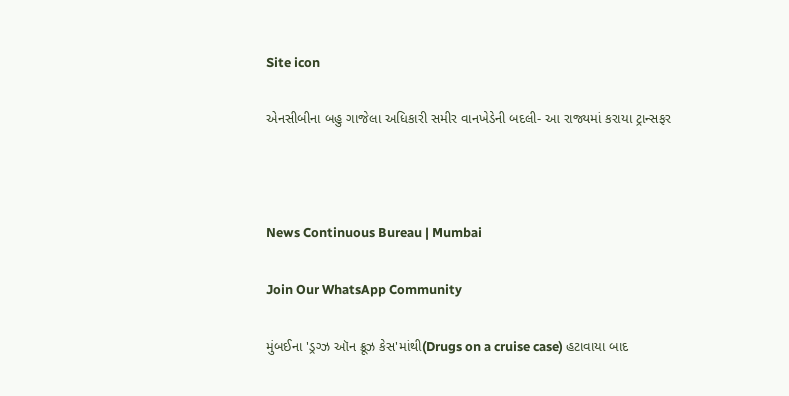Site icon

એનસીબીના બહુ ગાજેલા અધિકારી સમીર વાનખેડેની બદલી- આ રાજ્યમાં કરાયા ટ્રાન્સફર



News Continuous Bureau | Mumbai

Join Our WhatsApp Community

મુંબઈના 'ડ્રગ્ઝ ઑન ક્રૂઝ કેસ'માંથી(Drugs on a cruise case) હટાવાયા બાદ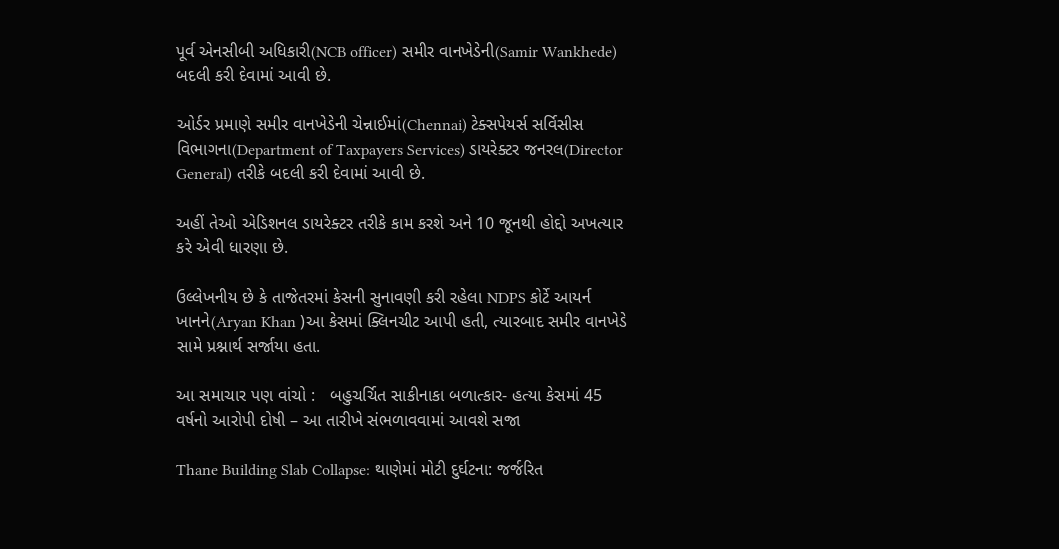પૂર્વ એનસીબી અધિકારી(NCB officer) સમીર વાનખેડેની(Samir Wankhede) બદલી કરી દેવામાં આવી છે.

ઓર્ડર પ્રમાણે સમીર વાનખેડેની ચેન્નાઈમાં(Chennai) ટેક્સપેયર્સ સર્વિસીસ વિભાગના(Department of Taxpayers Services) ડાયરેક્ટર જનરલ(Director General) તરીકે બદલી કરી દેવામાં આવી છે.

અહીં તેઓ એડિશનલ ડાયરેક્ટર તરીકે કામ કરશે અને 10 જૂનથી હોદ્દો અખત્યાર કરે એવી ધારણા છે.

ઉલ્લેખનીય છે કે તાજેતરમાં કેસની સુનાવણી કરી રહેલા NDPS કોર્ટે આયર્ન ખાનને(Aryan Khan )આ કેસમાં ક્લિનચીટ આપી હતી, ત્યારબાદ સમીર વાનખેડે સામે પ્રશ્નાર્થ સર્જાયા હતા.

આ સમાચાર પણ વાંચો :   બહુચર્ચિત સાકીનાકા બળાત્કાર- હત્યા કેસમાં 45 વર્ષનો આરોપી દોષી – આ તારીખે સંભળાવવામાં આવશે સજા

Thane Building Slab Collapse: થાણેમાં મોટી દુર્ઘટના: જર્જરિત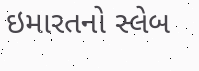ઇમારતનો સ્લેબ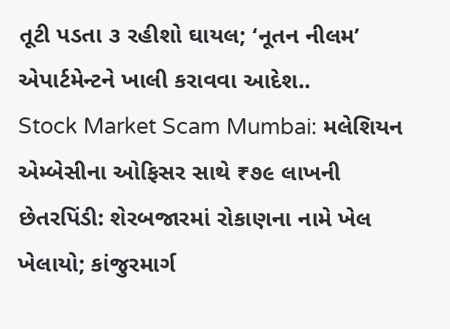તૂટી પડતા ૩ રહીશો ઘાયલ; ‘નૂતન નીલમ’ એપાર્ટમેન્ટને ખાલી કરાવવા આદેશ..
Stock Market Scam Mumbai: મલેશિયન એમ્બેસીના ઓફિસર સાથે ₹૭૯ લાખની છેતરપિંડી: શેરબજારમાં રોકાણના નામે ખેલ ખેલાયો; કાંજુરમાર્ગ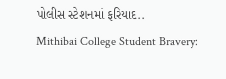પોલીસ સ્ટેશનમાં ફરિયાદ..
Mithibai College Student Bravery: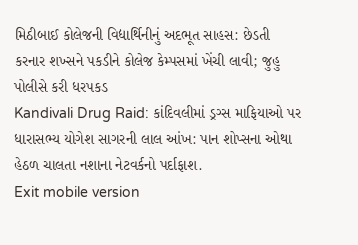મિઠીબાઈ કોલેજની વિદ્યાર્થિનીનું અદભૂત સાહસ: છેડતી કરનાર શખ્સને પકડીને કોલેજ કેમ્પસમાં ખેંચી લાવી; જુહુ પોલીસે કરી ધરપકડ
Kandivali Drug Raid: કાંદિવલીમાં ડ્રગ્સ માફિયાઓ પર ધારાસભ્ય યોગેશ સાગરની લાલ આંખ: પાન શોપ્સના ઓથા હેઠળ ચાલતા નશાના નેટવર્કનો પર્દાફાશ.
Exit mobile version